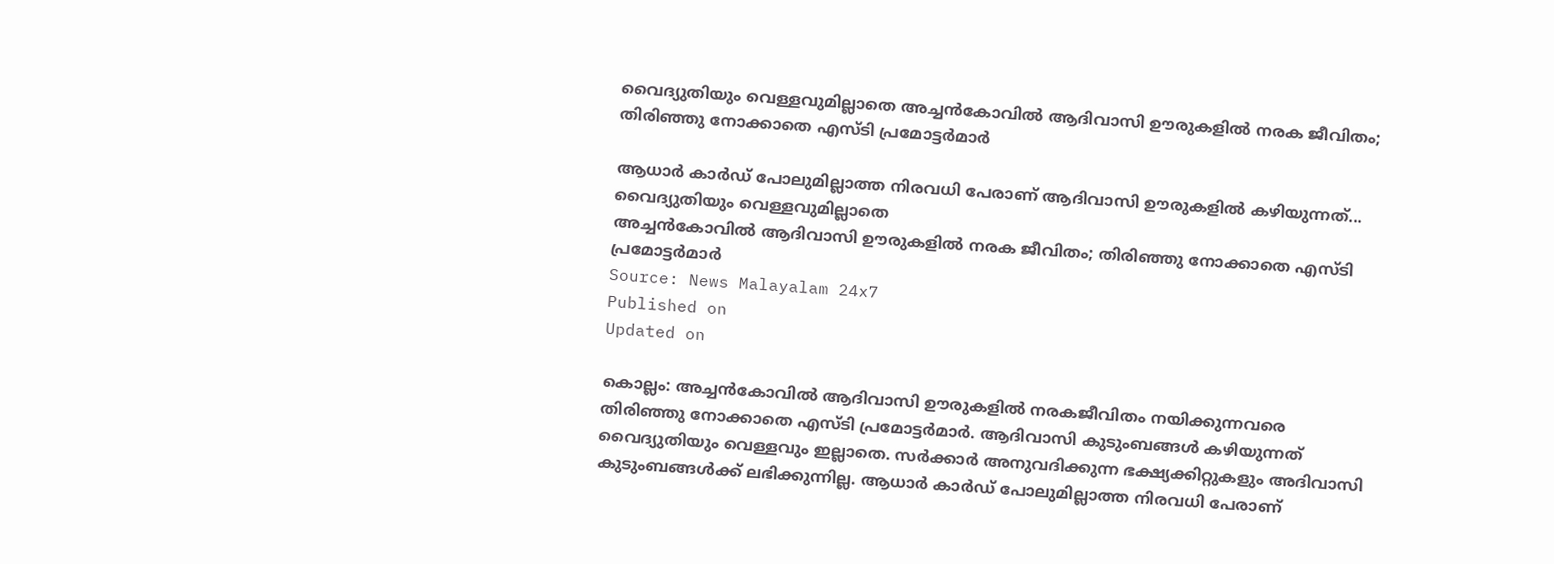വൈദ്യുതിയും വെള്ളവുമില്ലാതെ അച്ചൻകോവിൽ ആദിവാസി ഊരുകളിൽ നരക ജീവിതം; തിരിഞ്ഞു നോക്കാതെ എസ്‌ടി പ്രമോട്ടർമാർ

ആധാർ കാർഡ് പോലുമില്ലാത്ത നിരവധി പേരാണ് ആദിവാസി ഊരുകളിൽ കഴിയുന്നത്...
വൈദ്യുതിയും വെള്ളവുമില്ലാതെ
അച്ചൻകോവിൽ ആദിവാസി ഊരുകളിൽ നരക ജീവിതം; തിരിഞ്ഞു നോക്കാതെ എസ്‌ടി പ്രമോട്ടർമാർ
Source: News Malayalam 24x7
Published on
Updated on

കൊല്ലം: അച്ചൻകോവിൽ ആദിവാസി ഊരുകളിൽ നരകജീവിതം നയിക്കുന്നവരെ തിരിഞ്ഞു നോക്കാതെ എസ്ടി പ്രമോട്ടർമാർ. ആദിവാസി കുടുംബങ്ങൾ കഴിയുന്നത് വൈദ്യുതിയും വെള്ളവും ഇല്ലാതെ. സർക്കാർ അനുവദിക്കുന്ന ഭക്ഷ്യക്കിറ്റുകളും അദിവാസി കുടുംബങ്ങൾക്ക് ലഭിക്കുന്നില്ല. ആധാർ കാർഡ് പോലുമില്ലാത്ത നിരവധി പേരാണ്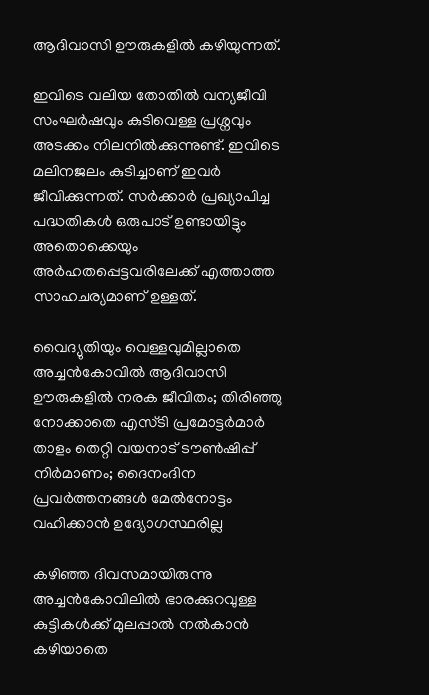ആദിവാസി ഊരുകളിൽ കഴിയുന്നത്.

ഇവിടെ വലിയ തോതിൽ വന്യജീവി സംഘർഷവും കുടിവെള്ള പ്രശ്നവും അടക്കം നിലനിൽക്കുന്നുണ്ട്. ഇവിടെ മലിനജലം കുടിച്ചാണ് ഇവർ ജീവിക്കുന്നത്. സർക്കാർ പ്രഖ്യാപിച്ച പദ്ധതികൾ ഒരുപാട് ഉണ്ടായിട്ടും അതൊക്കെയും അർഹതപ്പെട്ടവരിലേക്ക് എത്താത്ത സാഹചര്യമാണ് ഉള്ളത്.

വൈദ്യുതിയും വെള്ളവുമില്ലാതെ
അച്ചൻകോവിൽ ആദിവാസി ഊരുകളിൽ നരക ജീവിതം; തിരിഞ്ഞു നോക്കാതെ എസ്‌ടി പ്രമോട്ടർമാർ
താളം തെറ്റി വയനാട് ടൗൺഷിപ്പ് നിർമാണം; ദൈനംദിന പ്രവർത്തനങ്ങൾ മേൽനോട്ടം വഹിക്കാൻ ഉദ്യോഗസ്ഥരില്ല

കഴിഞ്ഞ ദിവസമായിരുന്നു അച്ചൻകോവിലിൽ ഭാരക്കുറവുള്ള കുട്ടികൾക്ക് മുലപ്പാൽ നൽകാൻ കഴിയാതെ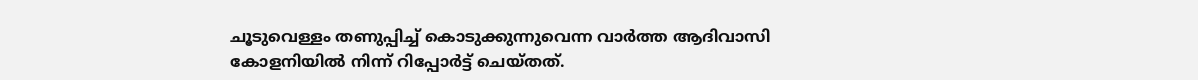ചൂടുവെള്ളം തണുപ്പിച്ച് കൊടുക്കുന്നുവെന്ന വാർത്ത ആദിവാസി കോളനിയിൽ നിന്ന് റിപ്പോർട്ട് ചെയ്തത്.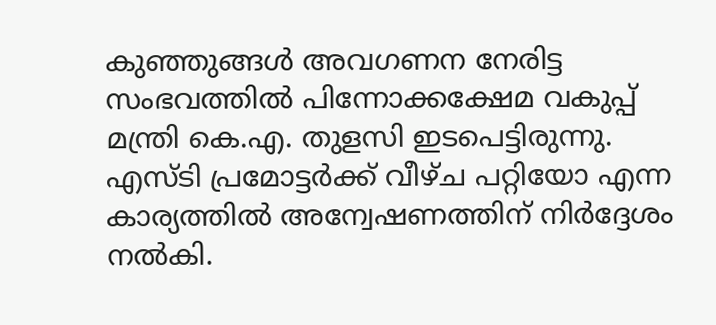കുഞ്ഞുങ്ങൾ അവഗണന നേരിട്ട സംഭവത്തിൽ പിന്നോക്കക്ഷേമ വകുപ്പ് മന്ത്രി കെ.എ. തുളസി ഇടപെട്ടിരുന്നു. എസ്‌ടി പ്രമോട്ടർക്ക് വീഴ്ച പറ്റിയോ എന്ന കാര്യത്തിൽ അന്വേഷണത്തിന് നിർദ്ദേശം നൽകി.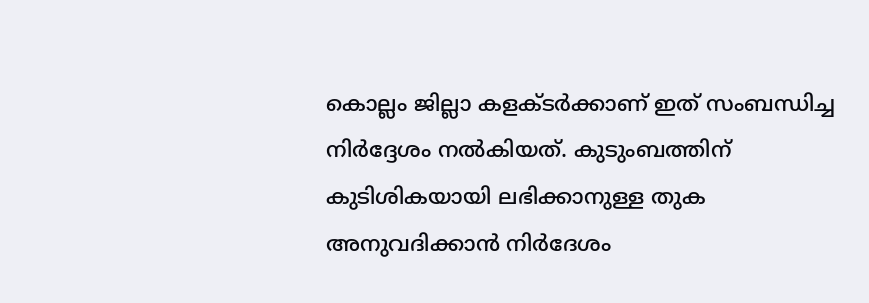കൊല്ലം ജില്ലാ കളക്ടർക്കാണ് ഇത് സംബന്ധിച്ച നിർദ്ദേശം നൽകിയത്. കുടുംബത്തിന് കുടിശികയായി ലഭിക്കാനുള്ള തുക അനുവദിക്കാൻ നിർദേശം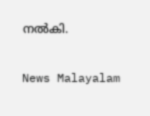നൽകി.

News Malayalam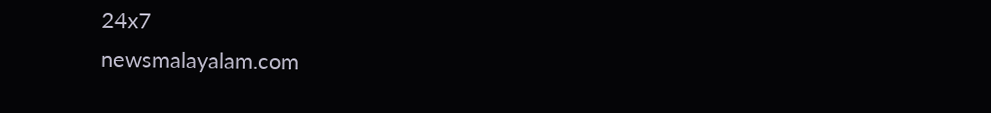24x7
newsmalayalam.com